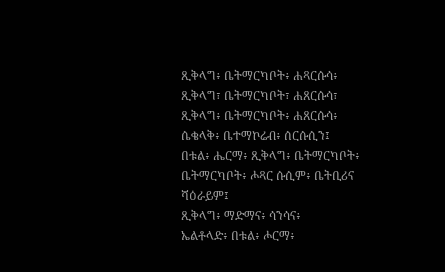ጺቅላግ፥ ቤትማርካቦት፥ ሐጻርሱሳ፥
ጺቅላግ፣ ቤትማርካቦት፣ ሐጸርሱሳ፣
ጺቅላግ፥ ቤትማርካቦት፥ ሐጸርሱሳ፥
ሴቄላቅ፥ ቤተማኮሬብ፥ ሰርሱሲን፤
በቱል፥ ሔርማ፥ ጺቅላግ፥ ቤትማርካቦት፥
ቤትማርካቦት፥ ሖጻር ሱሲም፥ ቤትቢሪና ሻዕራይም፤
ጺቅላግ፥ ማድማና፥ ሳንሳና፥
ኤልቶላድ፥ በቱል፥ ሖርማ፥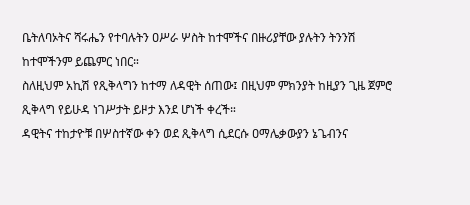ቤትለባኦትና ሻሩሔን የተባሉትን ዐሥራ ሦስት ከተሞችና በዙሪያቸው ያሉትን ትንንሽ ከተሞችንም ይጨምር ነበር።
ስለዚህም አኪሽ የጺቅላግን ከተማ ለዳዊት ሰጠው፤ በዚህም ምክንያት ከዚያን ጊዜ ጀምሮ ጺቅላግ የይሁዳ ነገሥታት ይዞታ እንደ ሆነች ቀረች።
ዳዊትና ተከታዮቹ በሦስተኛው ቀን ወደ ጺቅላግ ሲደርሱ ዐማሌቃውያን ኔጌብንና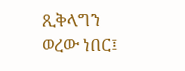ጺቅላግን ወረው ነበር፤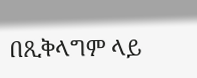በጺቅላግም ላይ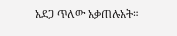አደጋ ጥለው አቃጠሉአት።